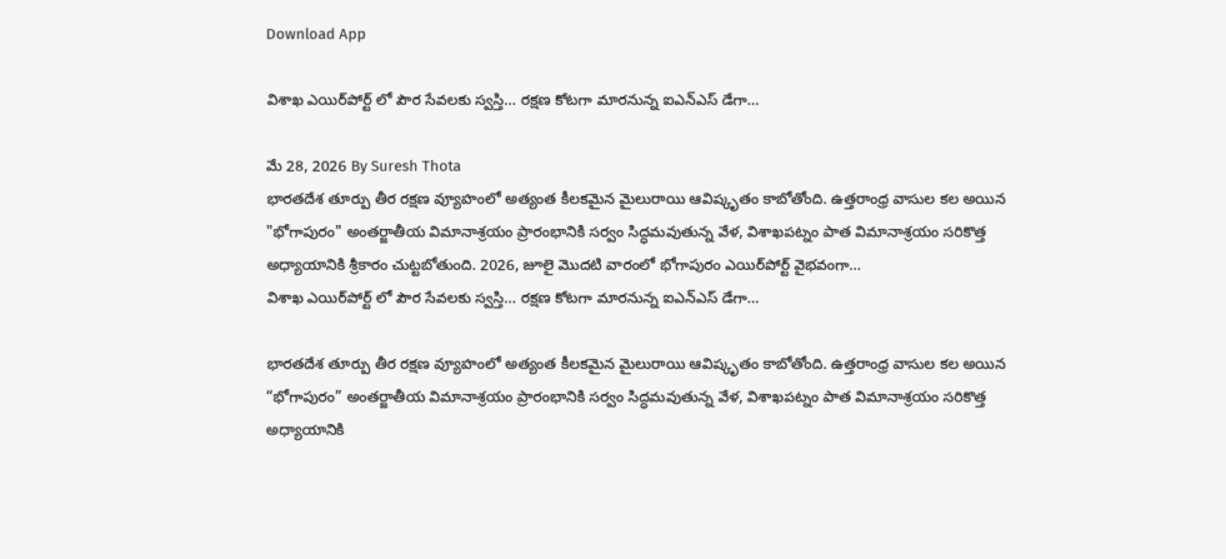Download App

విశాఖ ఎయిర్‌పోర్ట్ లో పౌర సేవలకు స్వస్తి… రక్షణ కోటగా మారనున్న ఐఎన్ఎస్ డేగా…

మే 28, 2026 By Suresh Thota
భారతదేశ తూర్పు తీర రక్షణ వ్యూహంలో అత్యంత కీలకమైన మైలురాయి ఆవిష్కృతం కాబోతోంది. ఉత్తరాంధ్ర వాసుల కల అయిన "భోగాపురం" అంతర్జాతీయ విమానాశ్రయం ప్రారంభానికి సర్వం సిద్ధమవుతున్న వేళ, విశాఖపట్నం పాత విమానాశ్రయం సరికొత్త అధ్యాయానికి శ్రీకారం చుట్టబోతుంది. 2026, జూలై మొదటి వారంలో భోగాపురం ఎయిర్‌పోర్ట్ వైభవంగా...
విశాఖ ఎయిర్‌పోర్ట్ లో పౌర సేవలకు స్వస్తి… రక్షణ కోటగా మారనున్న ఐఎన్ఎస్ డేగా…

భారతదేశ తూర్పు తీర రక్షణ వ్యూహంలో అత్యంత కీలకమైన మైలురాయి ఆవిష్కృతం కాబోతోంది. ఉత్తరాంధ్ర వాసుల కల అయిన “భోగాపురం” అంతర్జాతీయ విమానాశ్రయం ప్రారంభానికి సర్వం సిద్ధమవుతున్న వేళ, విశాఖపట్నం పాత విమానాశ్రయం సరికొత్త అధ్యాయానికి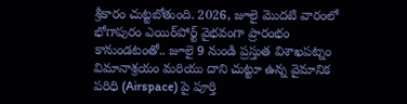శ్రీకారం చుట్టబోతుంది. 2026, జూలై మొదటి వారంలో భోగాపురం ఎయిర్‌పోర్ట్ వైభవంగా ప్రారంభం కానుండటంతో.. జూలై 9 నుండి ప్రస్తుత విశాఖపట్నం విమానాశ్రయం మరియు దాని చుట్టూ ఉన్న వైమానిక పరిధి (Airspace) పై పూర్తి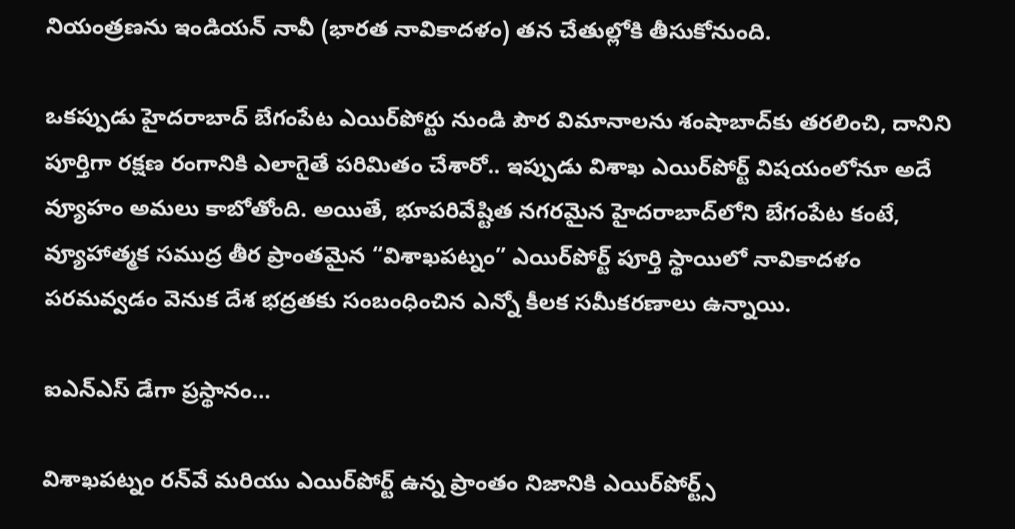నియంత్రణను ఇండియన్ నావీ (భారత నావికాదళం) తన చేతుల్లోకి తీసుకోనుంది.

ఒకప్పుడు హైదరాబాద్ బేగంపేట ఎయిర్‌పోర్టు నుండి పౌర విమానాలను శంషాబాద్‌కు తరలించి, దానిని పూర్తిగా రక్షణ రంగానికి ఎలాగైతే పరిమితం చేశారో.. ఇప్పుడు విశాఖ ఎయిర్‌పోర్ట్ విషయంలోనూ అదే వ్యూహం అమలు కాబోతోంది. అయితే, భూపరివేష్టిత నగరమైన హైదరాబాద్‌లోని బేగంపేట కంటే, వ్యూహాత్మక సముద్ర తీర ప్రాంతమైన “విశాఖపట్నం” ఎయిర్‌పోర్ట్ పూర్తి స్థాయిలో నావికాదళం పరమవ్వడం వెనుక దేశ భద్రతకు సంబంధించిన ఎన్నో కీలక సమీకరణాలు ఉన్నాయి.

ఐఎన్ఎస్ డేగా ప్రస్థానం…

విశాఖపట్నం రన్‌వే మరియు ఎయిర్‌పోర్ట్ ఉన్న ప్రాంతం నిజానికి ఎయిర్‌పోర్ట్స్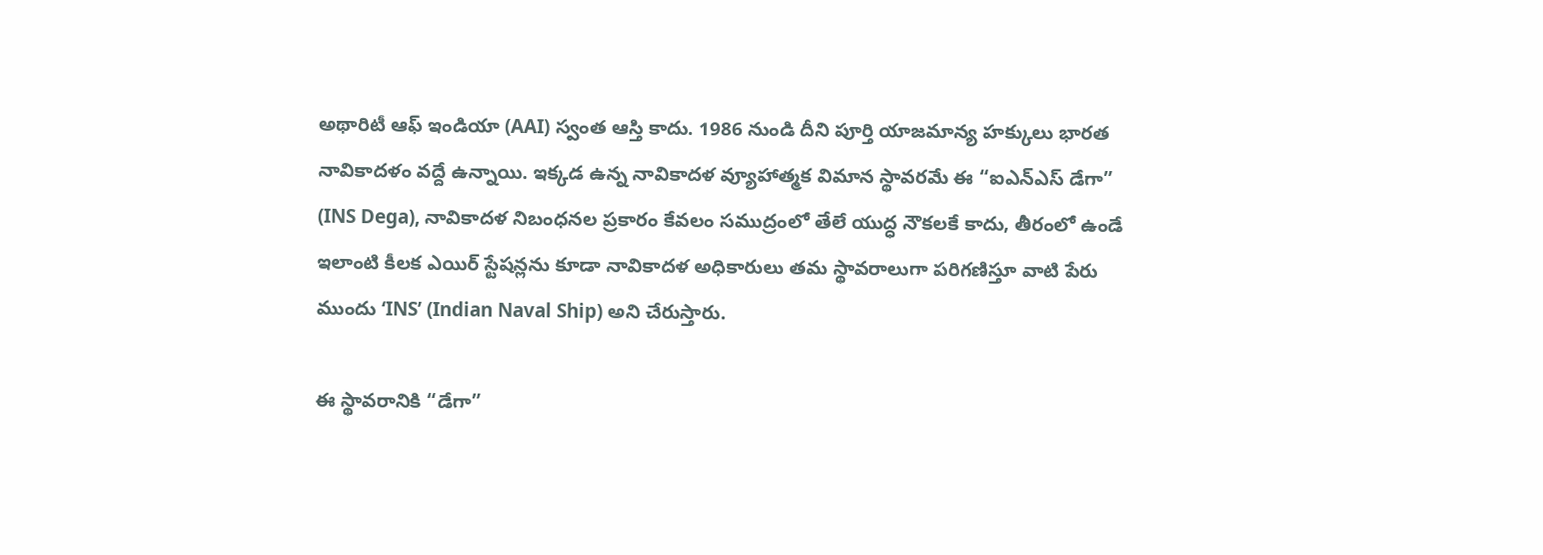అథారిటీ ఆఫ్ ఇండియా (AAI) స్వంత ఆస్తి కాదు. 1986 నుండి దీని పూర్తి యాజమాన్య హక్కులు భారత నావికాదళం వద్దే ఉన్నాయి. ఇక్కడ ఉన్న నావికాదళ వ్యూహాత్మక విమాన స్థావరమే ఈ “ఐఎన్ఎస్ డేగా” (INS Dega), నావికాదళ నిబంధనల ప్రకారం కేవలం సముద్రంలో తేలే యుద్ధ నౌకలకే కాదు, తీరంలో ఉండే ఇలాంటి కీలక ఎయిర్ స్టేషన్లను కూడా నావికాదళ అధికారులు తమ స్థావరాలుగా పరిగణిస్తూ వాటి పేరు ముందు ‘INS’ (Indian Naval Ship) అని చేరుస్తారు.

ఈ స్థావరానికి “డేగా”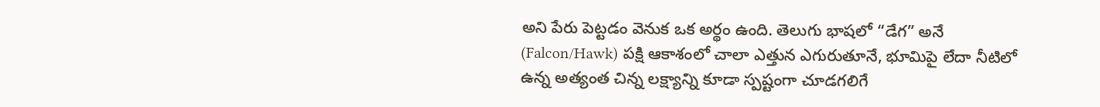అని పేరు పెట్టడం వెనుక ఒక అర్థం ఉంది. తెలుగు భాషలో “డేగ” అనే (Falcon/Hawk) పక్షి ఆకాశంలో చాలా ఎత్తున ఎగురుతూనే, భూమిపై లేదా నీటిలో ఉన్న అత్యంత చిన్న లక్ష్యాన్ని కూడా స్పష్టంగా చూడగలిగే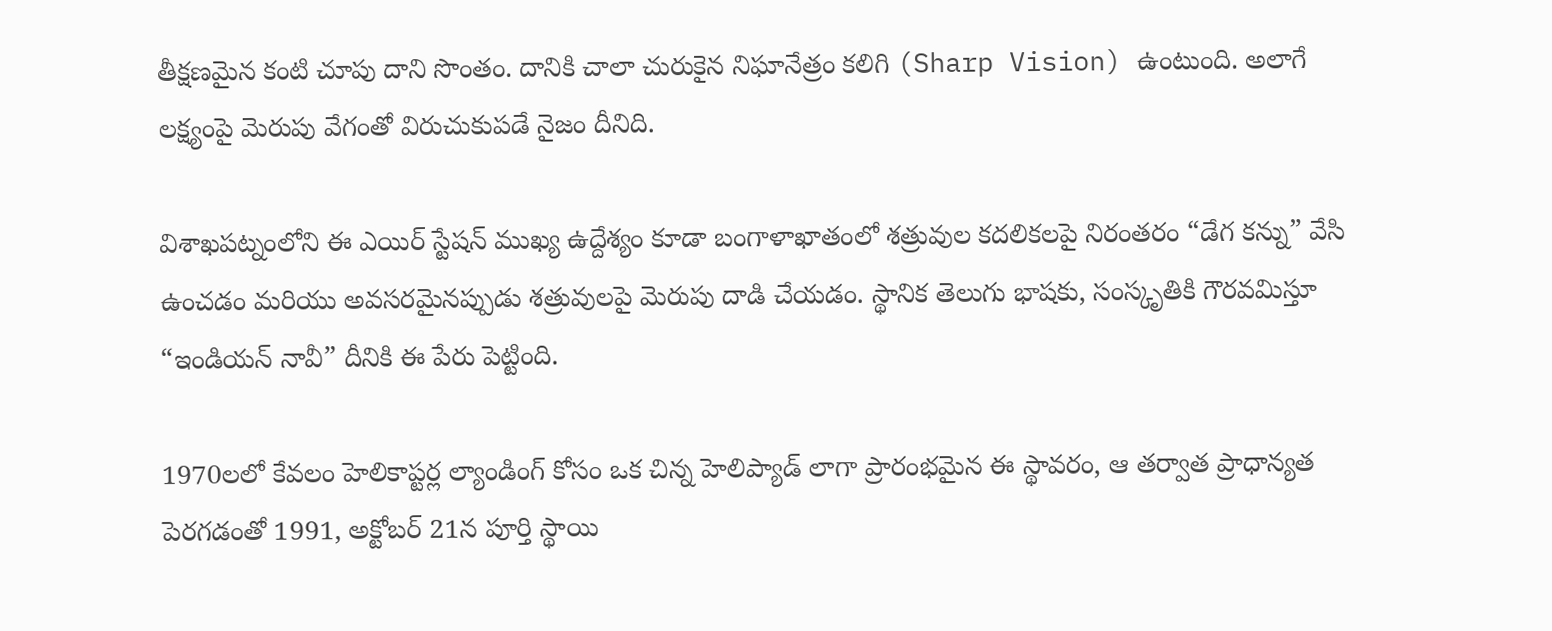తీక్షణమైన కంటి చూపు దాని సొంతం. దానికి చాలా చురుకైన నిఘానేత్రం కలిగి (Sharp Vision) ఉంటుంది. అలాగే లక్ష్యంపై మెరుపు వేగంతో విరుచుకుపడే నైజం దీనిది.

విశాఖపట్నంలోని ఈ ఎయిర్ స్టేషన్ ముఖ్య ఉద్దేశ్యం కూడా బంగాళాఖాతంలో శత్రువుల కదలికలపై నిరంతరం “డేగ కన్ను” వేసి ఉంచడం మరియు అవసరమైనప్పుడు శత్రువులపై మెరుపు దాడి చేయడం. స్థానిక తెలుగు భాషకు, సంస్కృతికి గౌరవమిస్తూ “ఇండియన్ నావీ” దీనికి ఈ పేరు పెట్టింది.

1970లలో కేవలం హెలికాప్టర్ల ల్యాండింగ్ కోసం ఒక చిన్న హెలిప్యాడ్ లాగా ప్రారంభమైన ఈ స్థావరం, ఆ తర్వాత ప్రాధాన్యత పెరగడంతో 1991, అక్టోబర్ 21న పూర్తి స్థాయి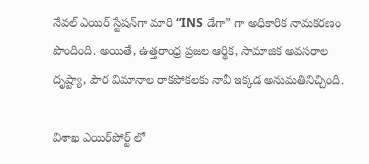నేవల్ ఎయిర్ స్టేషన్‌గా మారి “INS డేగా” గా అధికారిక నామకరణం పొందింది. అయితే, ఉత్తరాంధ్ర ప్రజల ఆర్థిక, సామాజిక అవసరాల దృష్ట్యా, పౌర విమానాల రాకపోకలకు నావీ ఇక్కడ అనుమతినిచ్చింది.

విశాఖ ఎయిర్‌పోర్ట్ లో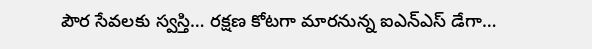పౌర సేవలకు స్వస్తి… రక్షణ కోటగా మారనున్న ఐఎన్ఎస్ డేగా…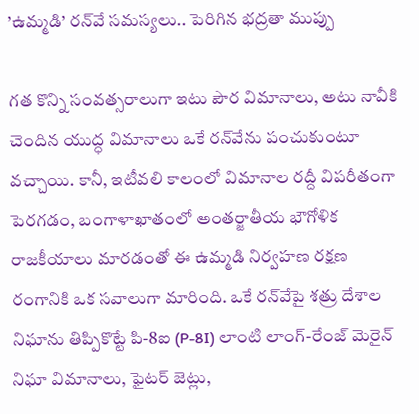’ఉమ్మడి’ రన్‌వే సమస్యలు.. పెరిగిన భద్రతా ముప్పు

గత కొన్ని సంవత్సరాలుగా ఇటు పౌర విమానాలు, అటు నావీకి చెందిన యుద్ధ విమానాలు ఒకే రన్‌వేను పంచుకుంటూ వచ్చాయి. కానీ, ఇటీవలి కాలంలో విమానాల రద్దీ విపరీతంగా పెరగడం, బంగాళాఖాతంలో అంతర్జాతీయ భౌగోళిక రాజకీయాలు మారడంతో ఈ ఉమ్మడి నిర్వహణ రక్షణ రంగానికి ఒక సవాలుగా మారింది. ఒకే రన్‌వేపై శత్రు దేశాల నిఘాను తిప్పికొట్టే పి-8ఐ (P-8I) లాంటి లాంగ్-రేంజ్ మెరైన్ నిఘా విమానాలు, ఫైటర్ జెట్లు,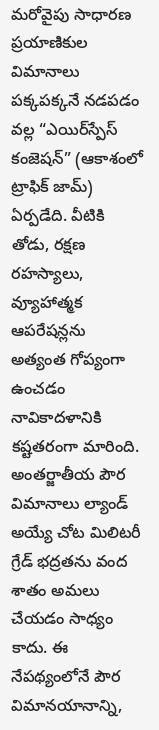మరోవైపు సాధారణ ప్రయాణికుల విమానాలు పక్కపక్కనే నడపడం వల్ల “ఎయిర్‌స్పేస్ కంజెషన్” (ఆకాశంలో ట్రాఫిక్ జామ్) ఏర్పడేది. వీటికి తోడు, రక్షణ రహస్యాలు, వ్యూహాత్మక ఆపరేషన్లను అత్యంత గోప్యంగా ఉంచడం నావికాదళానికి కష్టతరంగా మారింది. అంతర్జాతీయ పౌర విమానాలు ల్యాండ్ అయ్యే చోట మిలిటరీ గ్రేడ్ భద్రతను వంద శాతం అమలు చేయడం సాధ్యం కాదు. ఈ నేపథ్యంలోనే పౌర విమానయానాన్ని,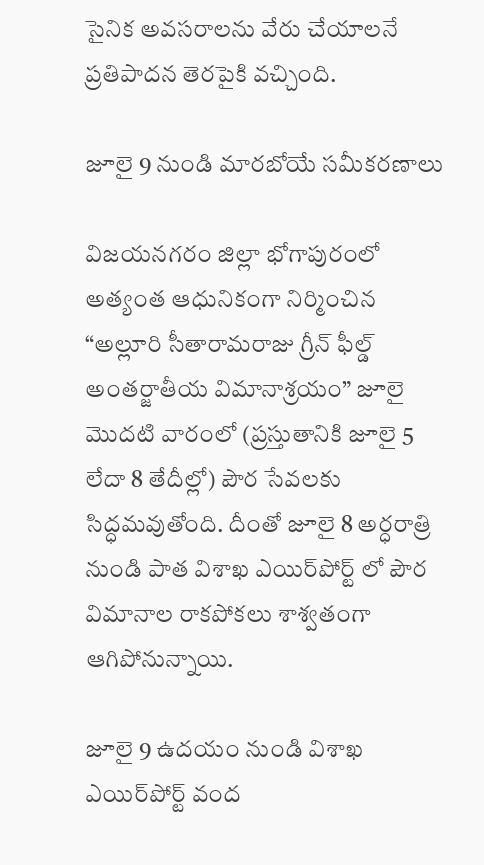సైనిక అవసరాలను వేరు చేయాలనే ప్రతిపాదన తెరపైకి వచ్చింది.

జూలై 9 నుండి మారబోయే సమీకరణాలు

విజయనగరం జిల్లా భోగాపురంలో అత్యంత ఆధునికంగా నిర్మించిన “అల్లూరి సీతారామరాజు గ్రీన్ ఫీల్డ్ అంతర్జాతీయ విమానాశ్రయం” జూలై మొదటి వారంలో (ప్రస్తుతానికి జూలై 5 లేదా 8 తేదీల్లో) పౌర సేవలకు సిద్ధమవుతోంది. దీంతో జూలై 8 అర్ధరాత్రి నుండి పాత విశాఖ ఎయిర్‌పోర్ట్ లో పౌర విమానాల రాకపోకలు శాశ్వతంగా ఆగిపోనున్నాయి.

జూలై 9 ఉదయం నుండి విశాఖ ఎయిర్‌పోర్ట్ వంద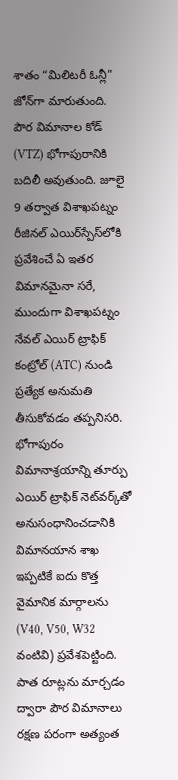శాతం “మిలిటరీ ఓన్లీ” జోన్‌గా మారుతుంది. పౌర విమానాల కోడ్ (VTZ) భోగాపురానికి బదిలీ అవుతుంది. జూలై 9 తర్వాత విశాఖపట్నం రీజినల్ ఎయిర్‌స్పేస్‌లోకి ప్రవేశించే ఏ ఇతర విమానమైనా సరే, ముందుగా విశాఖపట్నం నేవల్ ఎయిర్ ట్రాఫిక్ కంట్రోల్ (ATC) నుండి ప్రత్యేక అనుమతి తీసుకోవడం తప్పనిసరి. భోగాపురం విమానాశ్రయాన్ని తూర్పు ఎయిర్ ట్రాఫిక్ నెట్‌వర్క్‌తో అనుసంధానించడానికి విమానయాన శాఖ ఇప్పటికే ఐదు కొత్త వైమానిక మార్గాలను (V40, V50, W32 వంటివి) ప్రవేశపెట్టింది. పాత రూట్లను మార్చడం ద్వారా పౌర విమానాలు రక్షణ పరంగా అత్యంత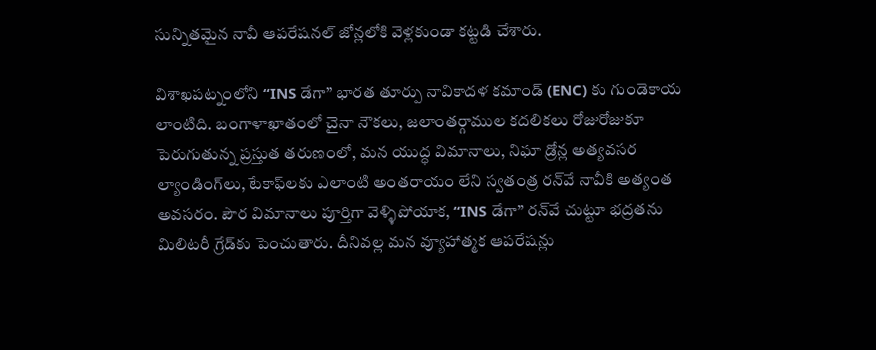సున్నితమైన నావీ ఆపరేషనల్ జోన్లలోకి వెళ్లకుండా కట్టడి చేశారు.

విశాఖపట్నంలోని “INS డేగా” భారత తూర్పు నావికాదళ కమాండ్ (ENC) కు గుండెకాయ లాంటిది. బంగాళాఖాతంలో చైనా నౌకలు, జలాంతర్గాముల కదలికలు రోజురోజుకూ పెరుగుతున్న ప్రస్తుత తరుణంలో, మన యుద్ధ విమానాలు, నిఘా డ్రోన్ల అత్యవసర ల్యాండింగ్‌లు, టేకాఫ్‌లకు ఎలాంటి అంతరాయం లేని స్వతంత్ర రన్‌వే నావీకి అత్యంత అవసరం. పౌర విమానాలు పూర్తిగా వెళ్ళిపోయాక, “INS డేగా” రన్‌వే చుట్టూ భద్రతను మిలిటరీ గ్రేడ్‌కు పెంచుతారు. దీనివల్ల మన వ్యూహాత్మక ఆపరేషన్లు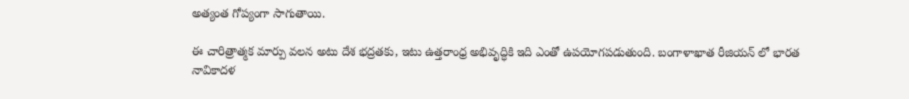అత్యంత గోప్యంగా సాగుతాయి.

ఈ చారిత్రాత్మక మార్పు వలన అటు దేశ భద్రతకు, ఇటు ఉత్తరాంధ్ర అభివృద్ధికి ఇది ఎంతో ఉపయోగపడుతుంది. బంగాళాఖాత రీజియన్‌ లో భారత నావికాదళ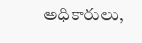అధికారులు,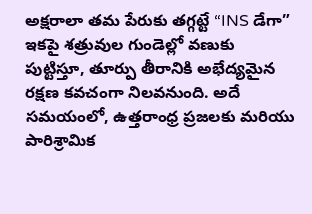అక్షరాలా తమ పేరుకు తగ్గట్టే “INS డేగా” ఇకపై శత్రువుల గుండెల్లో వణుకు పుట్టిస్తూ, తూర్పు తీరానికి అభేద్యమైన రక్షణ కవచంగా నిలవనుంది. అదే సమయంలో, ఉత్తరాంధ్ర ప్రజలకు మరియు పారిశ్రామిక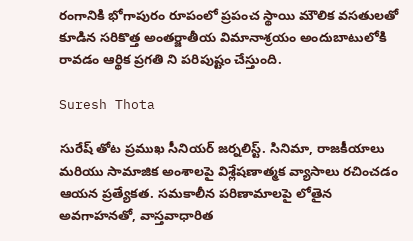రంగానికి భోగాపురం రూపంలో ప్రపంచ స్థాయి మౌలిక వసతులతో కూడిన సరికొత్త అంతర్జాతీయ విమానాశ్రయం అందుబాటులోకి రావడం ఆర్థిక ప్రగతి ని పరిపుష్టం చేస్తుంది.

Suresh Thota

సురేష్ తోట ప్రముఖ సీనియర్ జర్నలిస్ట్. సినిమా, రాజకీయాలు మరియు సామాజిక అంశాలపై విశ్లేషణాత్మక వ్యాసాలు రచించడం ఆయన ప్రత్యేకత. సమకాలీన పరిణామాలపై లోతైన అవగాహనతో, వాస్తవాధారిత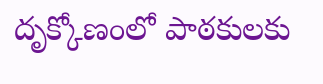దృక్కోణంలో పాఠకులకు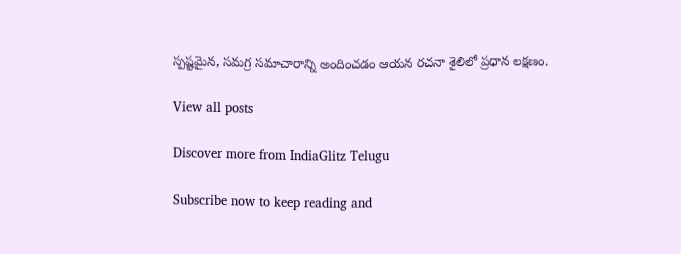స్పష్టమైన, సమగ్ర సమాచారాన్ని అందించడం ఆయన రచనా శైలిలో ప్రధాన లక్షణం.

View all posts

Discover more from IndiaGlitz Telugu

Subscribe now to keep reading and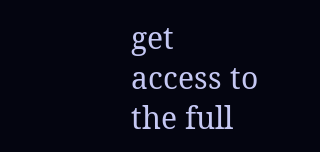get access to the full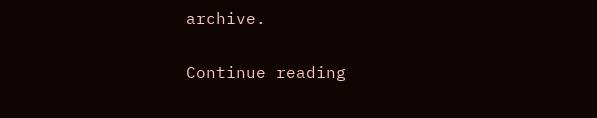archive.

Continue reading